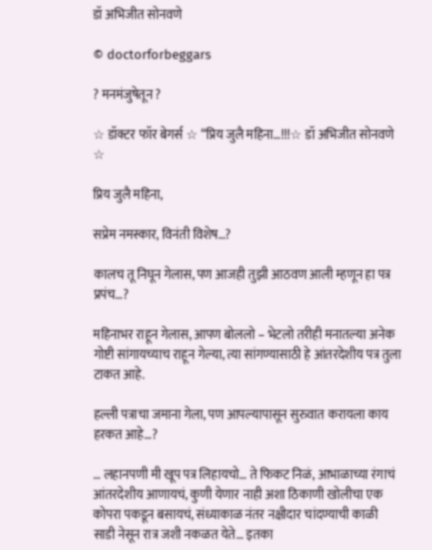डॉ अभिजीत सोनवणे

© doctorforbeggars

? मनमंजुषेतून ?

☆ डॉक्टर फॉर बेगर्स ☆ “प्रिय जुलै महिना…!!!☆ डॉ अभिजीत सोनवणे ☆

प्रिय जुलै महिना,

सप्रेम नमस्कार, विनंती विशेष…?

कालच तू निघून गेलास, पण आजही तुझी आठवण आली म्हणून हा पत्र प्रपंच…?

महिनाभर राहून गेलास, आपण बोललो – भेटलो तरीही मनातल्या अनेक गोष्टी सांगायच्याच राहून गेल्या, त्या सांगण्यासाठी हे आंतरदेशीय पत्र तुला टाकत आहे.

हल्ली पत्राचा जमाना गेला, पण आपल्यापासून सुरुवात करायला काय हरकत आहे…?

… लहानपणी मी खूप पत्र लिहायचो… ते फिकट निळं, आभाळाच्या रंगाचं आंतरदेशीय आणायचं, कुणी येणार नाही अशा ठिकाणी खोलीचा एक कोपरा पकडून बसायचं, संध्याकाळ नंतर नक्षीदार चांदण्याची काळी साडी नेसून रात्र जशी नकळत येते… इतका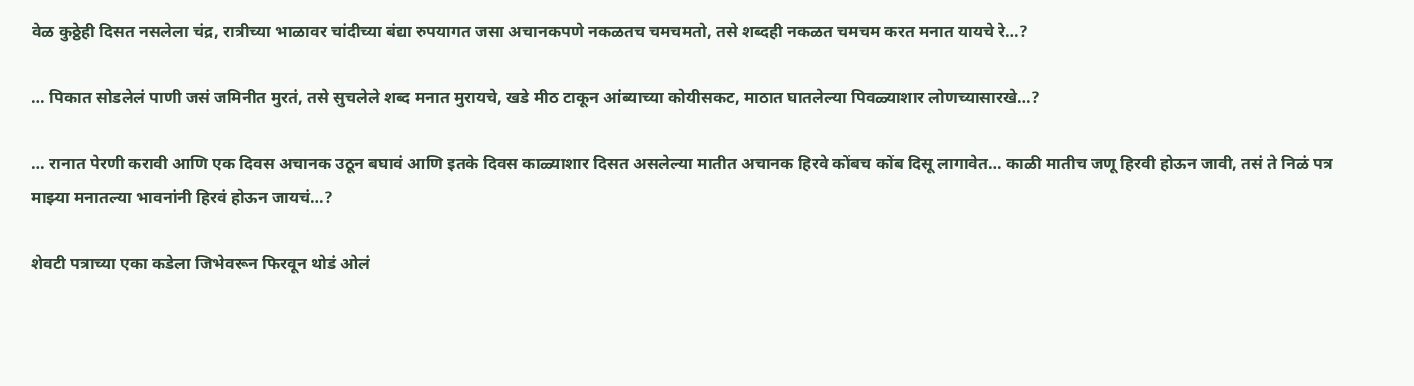वेळ कुठ्ठेही दिसत नसलेला चंद्र, रात्रीच्या भाळावर चांदीच्या बंद्या रुपयागत जसा अचानकपणे नकळतच चमचमतो, तसे शब्दही नकळत चमचम करत मनात यायचे रे…?

… पिकात सोडलेलं पाणी जसं जमिनीत मुरतं, तसे सुचलेले शब्द मनात मुरायचे, खडे मीठ टाकून आंब्याच्या कोयीसकट, माठात घातलेल्या पिवळ्याशार लोणच्यासारखे…?

… रानात पेरणी करावी आणि एक दिवस अचानक उठून बघावं आणि इतके दिवस काळ्याशार दिसत असलेल्या मातीत अचानक हिरवे कोंबच कोंब दिसू लागावेत… काळी मातीच जणू हिरवी होऊन जावी, तसं ते निळं पत्र माझ्या मनातल्या भावनांनी हिरवं होऊन जायचं…?

शेवटी पत्राच्या एका कडेला जिभेवरून फिरवून थोडं ओलं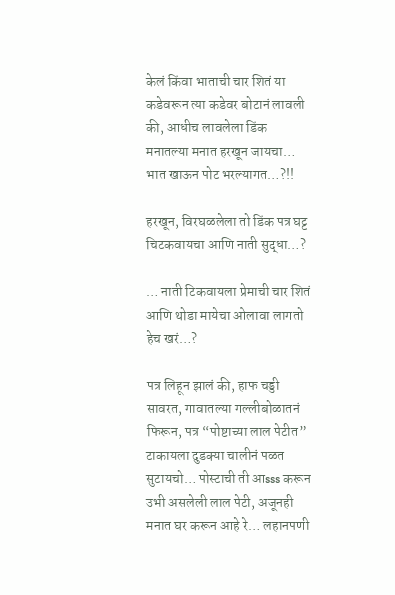केलं किंवा भाताची चार शितं या कडेवरून त्या कडेवर बोटानं लावली की, आधीच लावलेला डिंक मनातल्या मनात हरखून जायचा… भात खाऊन पोट भरल्यागत…?!!

हरखून, विरघळलेला तो डिंक पत्र घट्ट चिटकवायचा आणि नाती सुद्धा…?

… नाती टिकवायला प्रेमाची चार शितं आणि थोडा मायेचा ओलावा लागतो हेच खरं…?

पत्र लिहून झालं की, हाफ चड्डी सावरत, गावातल्या गल्लीबोळातनं फिरून, पत्र “पोष्टाच्या लाल पेटीत” टाकायला दुडक्या चालीनं पळत सुटायचो… पोस्टाची ती आsss करून उभी असलेली लाल पेटी, अजूनही मनात घर करून आहे रे… लहानपणी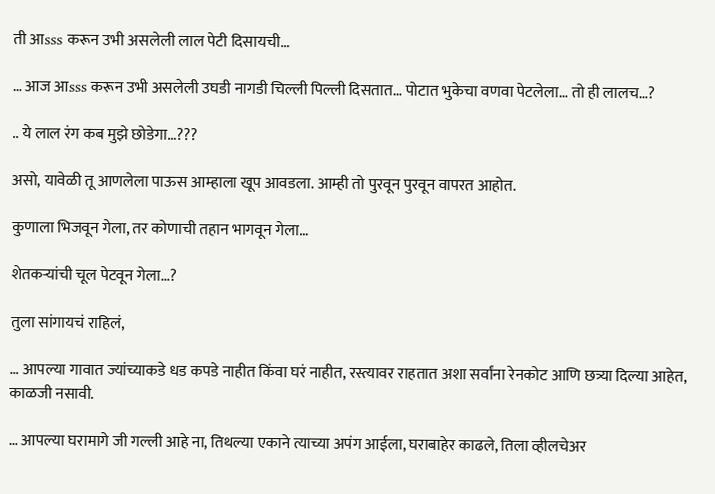ती आsss करून उभी असलेली लाल पेटी दिसायची…

… आज आsss करून उभी असलेली उघडी नागडी चिल्ली पिल्ली दिसतात… पोटात भुकेचा वणवा पेटलेला… तो ही लालच…?

.. ये लाल रंग कब मुझे छोडेगा…???

असो, यावेळी तू आणलेला पाऊस आम्हाला खूप आवडला. आम्ही तो पुरवून पुरवून वापरत आहोत.

कुणाला भिजवून गेला, तर कोणाची तहान भागवून गेला…

शेतकऱ्यांची चूल पेटवून गेला…?

तुला सांगायचं राहिलं,

… आपल्या गावात ज्यांच्याकडे धड कपडे नाहीत किंवा घरं नाहीत, रस्त्यावर राहतात अशा सर्वांना रेनकोट आणि छत्र्या दिल्या आहेत, काळजी नसावी.

… आपल्या घरामागे जी गल्ली आहे ना, तिथल्या एकाने त्याच्या अपंग आईला, घराबाहेर काढले, तिला व्हीलचेअर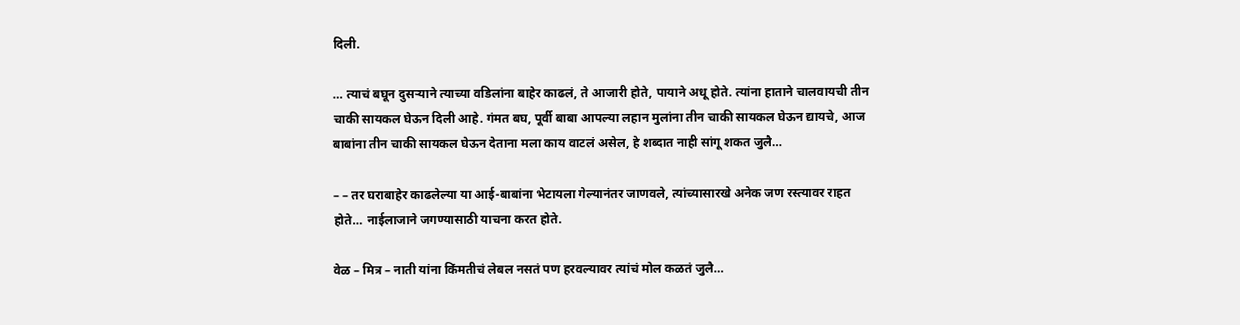दिली.

… त्याचं बघून दुसऱ्याने त्याच्या वडिलांना बाहेर काढलं, ते आजारी होते, पायाने अधू होते. त्यांना हाताने चालवायची तीन चाकी सायकल घेऊन दिली आहे. गंमत बघ, पूर्वी बाबा आपल्या लहान मुलांना तीन चाकी सायकल घेऊन द्यायचे, आज बाबांना तीन चाकी सायकल घेऊन देताना मला काय वाटलं असेल, हे शब्दात नाही सांगू शकत जुलै…

– – तर घराबाहेर काढलेल्या या आई-बाबांना भेटायला गेल्यानंतर जाणवले, त्यांच्यासारखे अनेक जण रस्त्यावर राहत होते… नाईलाजाने जगण्यासाठी याचना करत होते.

वेळ – मित्र – नाती यांना किंमतीचं लेबल नसतं पण हरवल्यावर त्यांचं मोल कळतं जुलै…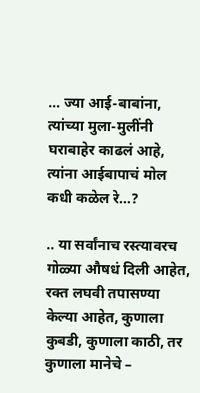… ज्या आई-बाबांना, त्यांच्या मुला-मुलींनी घराबाहेर काढलं आहे, त्यांना आईबापाचं मोल कधी कळेल रे…?

.. या सर्वांनाच रस्त्यावरच गोळ्या औषधं दिली आहेत, रक्त लघवी तपासण्या केल्या आहेत, कुणाला कुबडी, कुणाला काठी, तर कुणाला मानेचे –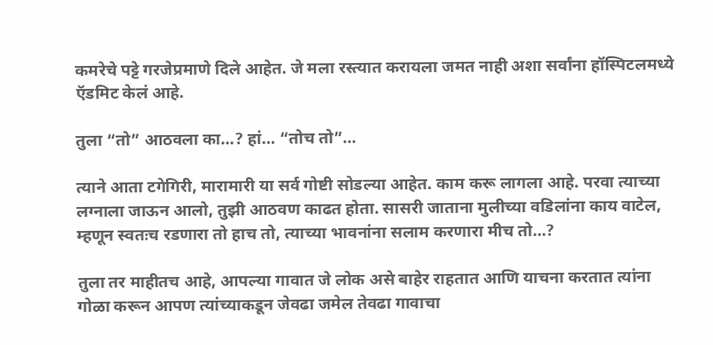कमरेचे पट्टे गरजेप्रमाणे दिले आहेत. जे मला रस्त्यात करायला जमत नाही अशा सर्वांना हॉस्पिटलमध्ये ऍडमिट केलं आहे.

तुला “तो” आठवला का…? हां… “तोच तो”…

त्याने आता टगेगिरी, मारामारी या सर्व गोष्टी सोडल्या आहेत. काम करू लागला आहे. परवा त्याच्या लग्नाला जाऊन आलो, तुझी आठवण काढत होता. सासरी जाताना मुलीच्या वडिलांना काय वाटेल, म्हणून स्वतःच रडणारा तो हाच तो, त्याच्या भावनांना सलाम करणारा मीच तो…?

तुला तर माहीतच आहे, आपल्या गावात जे लोक असे बाहेर राहतात आणि याचना करतात त्यांना गोळा करून आपण त्यांच्याकडून जेवढा जमेल तेवढा गावाचा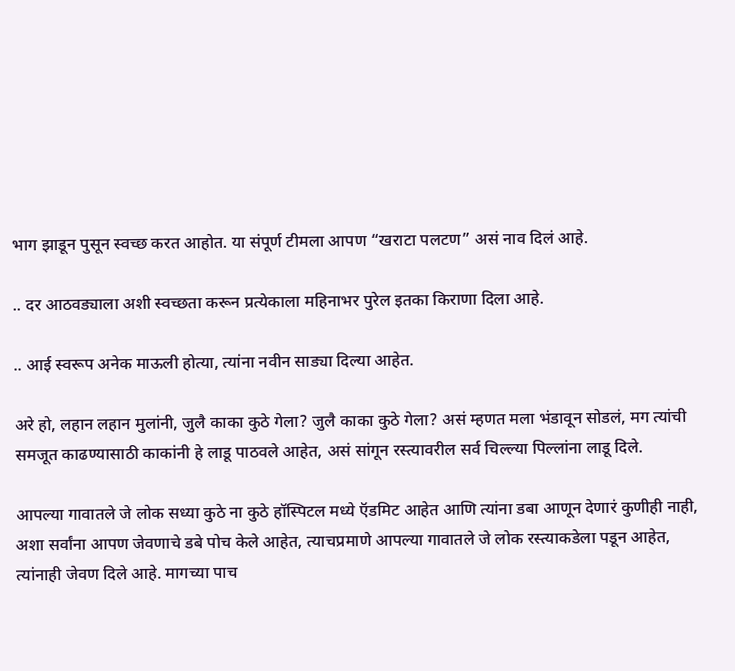भाग झाडून पुसून स्वच्छ करत आहोत. या संपूर्ण टीमला आपण “खराटा पलटण” असं नाव दिलं आहे.

.. दर आठवड्याला अशी स्वच्छता करून प्रत्येकाला महिनाभर पुरेल इतका किराणा दिला आहे.

.. आई स्वरूप अनेक माऊली होत्या, त्यांना नवीन साड्या दिल्या आहेत.

अरे हो, लहान लहान मुलांनी, जुलै काका कुठे गेला? जुलै काका कुठे गेला? असं म्हणत मला भंडावून सोडलं, मग त्यांची समजूत काढण्यासाठी काकांनी हे लाडू पाठवले आहेत, असं सांगून रस्त्यावरील सर्व चिल्ल्या पिल्लांना लाडू दिले.

आपल्या गावातले जे लोक सध्या कुठे ना कुठे हॉस्पिटल मध्ये ऍडमिट आहेत आणि त्यांना डबा आणून देणारं कुणीही नाही, अशा सर्वांना आपण जेवणाचे डबे पोच केले आहेत, त्याचप्रमाणे आपल्या गावातले जे लोक रस्त्याकडेला पडून आहेत, त्यांनाही जेवण दिले आहे. मागच्या पाच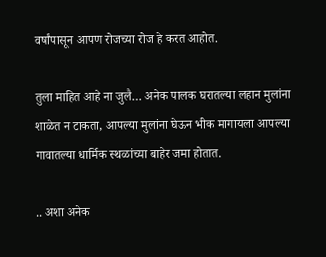वर्षांपासून आपण रोजच्या रोज हे करत आहोत.

तुला माहित आहे ना जुलै… अनेक पालक घरातल्या लहान मुलांना शाळेत न टाकता, आपल्या मुलांना घेऊन भीक मागायला आपल्या गावातल्या धार्मिक स्थळांच्या बाहेर जमा होतात.

.. अशा अनेक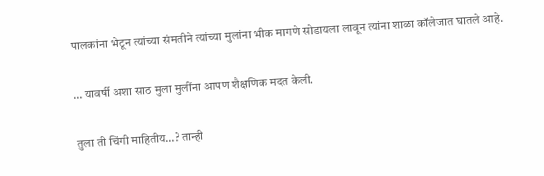पालकांना भेटून त्यांच्या संमतीने त्यांच्या मुलांना भीक मागणे सोडायला लावून त्यांना शाळा कॉलेजात घातले आहे.

… यावर्षी अशा साठ मुला मुलींना आपण शैक्षणिक मदत केली.

तुला ती चिंगी माहितीय…? तान्ही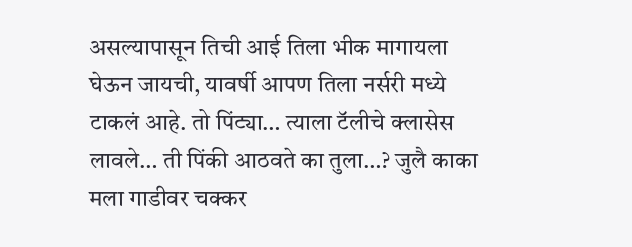असल्यापासून तिची आई तिला भीक मागायला घेऊन जायची, यावर्षी आपण तिला नर्सरी मध्ये टाकलं आहे. तो पिंट्या… त्याला टॅलीचे क्लासेस लावले… ती पिंकी आठवते का तुला…? जुलै काका मला गाडीवर चक्कर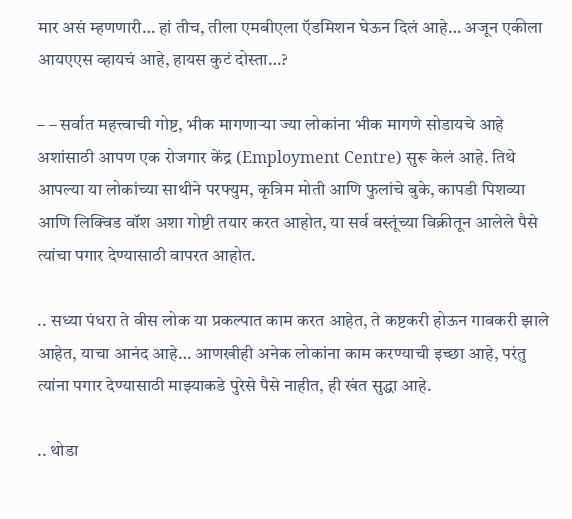मार असं म्हणणारी… हां तीच, तीला एमबीएला ऍडमिशन घेऊन दिलं आहे… अजून एकीला आयएएस व्हायचं आहे, हायस कुटं दोस्ता…?

– – सर्वात महत्त्वाची गोष्ट, भीक मागणाऱ्या ज्या लोकांना भीक मागणे सोडायचे आहे अशांसाठी आपण एक रोजगार केंद्र (Employment Centre) सुरू केलं आहे. तिथे आपल्या या लोकांच्या साथीने परफ्युम, कृत्रिम मोती आणि फुलांचे बुके, कापडी पिशव्या आणि लिक्विड वॉश अशा गोष्टी तयार करत आहोत, या सर्व वस्तूंच्या विक्रीतून आलेले पैसे त्यांचा पगार देण्यासाठी वापरत आहोत.

.. सध्या पंधरा ते वीस लोक या प्रकल्पात काम करत आहेत, ते कष्टकरी होऊन गावकरी झाले आहेत, याचा आनंद आहे… आणखीही अनेक लोकांना काम करण्याची इच्छा आहे, परंतु त्यांना पगार देण्यासाठी माझ्याकडे पुरेसे पैसे नाहीत, ही खंत सुद्धा आहे.

.. थोडा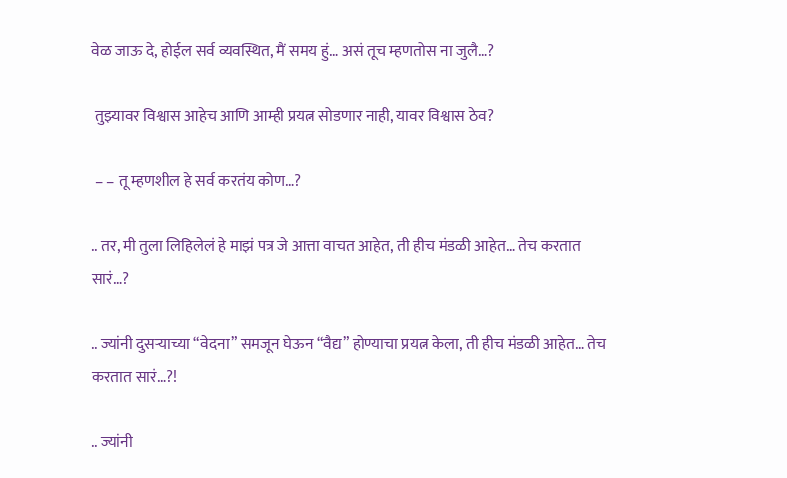वेळ जाऊ दे, होईल सर्व व्यवस्थित, मैं समय हुं… असं तूच म्हणतोस ना जुलै…?

 तुझ्यावर विश्वास आहेच आणि आम्ही प्रयत्न सोडणार नाही, यावर विश्वास ठेव?

 – – तू म्हणशील हे सर्व करतंय कोण…?

.. तर, मी तुला लिहिलेलं हे माझं पत्र जे आत्ता वाचत आहेत, ती हीच मंडळी आहेत… तेच करतात सारं…?

.. ज्यांनी दुसऱ्याच्या “वेदना” समजून घेऊन “वैद्य” होण्याचा प्रयत्न केला, ती हीच मंडळी आहेत… तेच करतात सारं…?!

.. ज्यांनी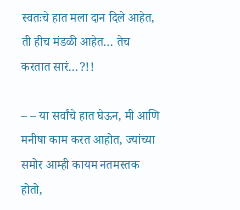स्वतःचे हात मला दान दिले आहेत, ती हीच मंडळी आहेत… तेच करतात सारं…?!!

– – या सर्वांचे हात घेऊन, मी आणि मनीषा काम करत आहोत, ज्यांच्या समोर आम्ही कायम नतमस्तक होतो,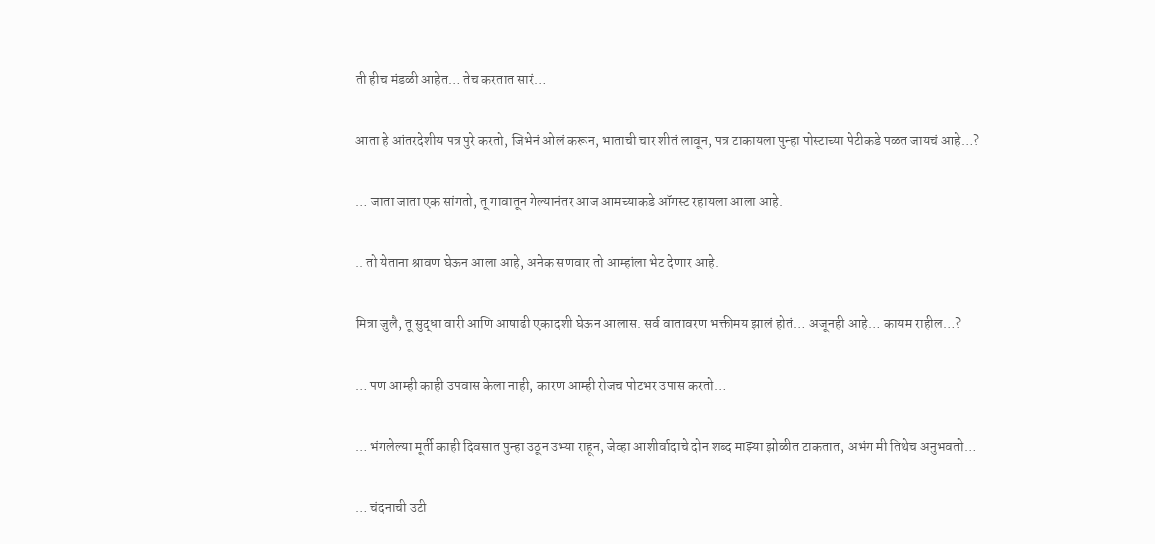ती हीच मंडळी आहेत… तेच करतात सारं…

आता हे आंतरदेशीय पत्र पुरे करतो, जिभेनं ओलं करून, भाताची चार शीतं लावून, पत्र टाकायला पुन्हा पोस्टाच्या पेटीकडे पळत जायचं आहे…?

… जाता जाता एक सांगतो, तू गावातून गेल्यानंतर आज आमच्याकडे ऑगस्ट रहायला आला आहे.

.. तो येताना श्रावण घेऊन आला आहे, अनेक सणवार तो आम्हांला भेट देणार आहे.

मित्रा जुलै, तू सुद्धा वारी आणि आषाढी एकादशी घेऊन आलास. सर्व वातावरण भक्तीमय झालं होतं… अजूनही आहे… कायम राहील…?

… पण आम्ही काही उपवास केला नाही, कारण आम्ही रोजच पोटभर उपास करतो…

… भंगलेल्या मूर्ती काही दिवसात पुन्हा उठून उभ्या राहून, जेव्हा आशीर्वादाचे दोन शब्द माझ्या झोळीत टाकतात, अभंग मी तिथेच अनुभवतो…

… चंदनाची उटी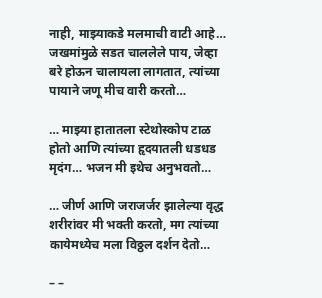नाही, माझ्याकडे मलमाची वाटी आहे… जखमांमुळे सडत चाललेले पाय, जेव्हा बरे होऊन चालायला लागतात, त्यांच्या पायाने जणू मीच वारी करतो…

… माझ्या हातातला स्टेथोस्कोप टाळ होतो आणि त्यांच्या हृदयातली धडधड मृदंग… भजन मी इथेच अनुभवतो…

… जीर्ण आणि जराजर्जर झालेल्या वृद्ध शरीरांवर मी भक्ती करतो, मग त्यांच्या कायेमध्येच मला विठ्ठल दर्शन देतो…

– –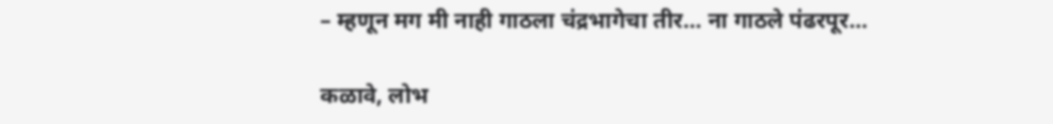– म्हणून मग मी नाही गाठला चंद्रभागेचा तीर… ना गाठले पंढरपूर…

कळावे, लोभ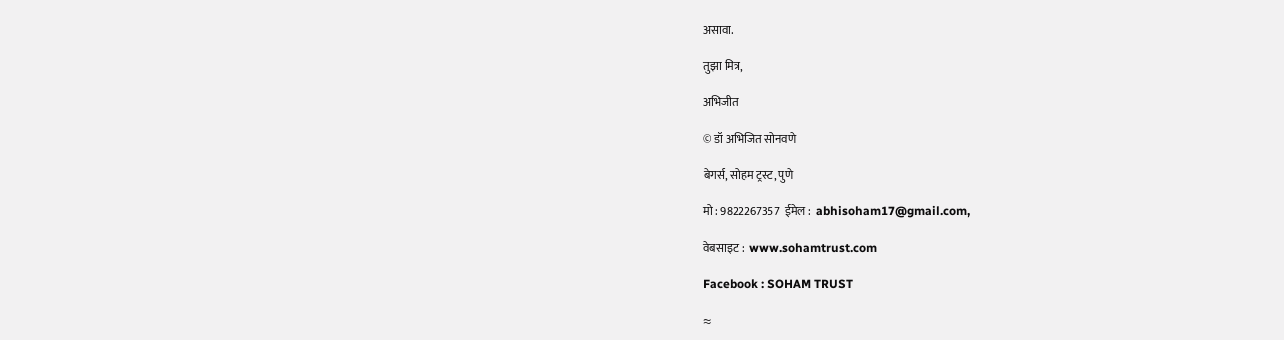असावा.

तुझा मित्र,

अभिजीत

© डॉ अभिजित सोनवणे

बेगर्स, सोहम ट्रस्ट, पुणे

मो : 9822267357  ईमेल :  abhisoham17@gmail.com,

वेबसाइट :  www.sohamtrust.com

Facebook : SOHAM TRUST

≈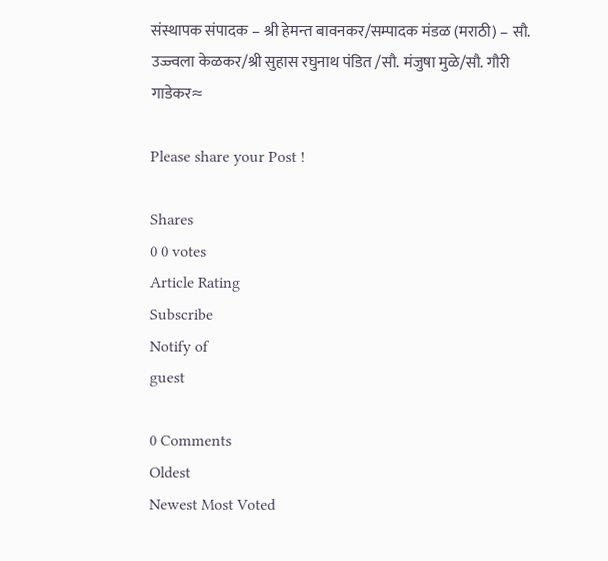संस्थापक संपादक – श्री हेमन्त बावनकर/सम्पादक मंडळ (मराठी) – सौ. उज्ज्वला केळकर/श्री सुहास रघुनाथ पंडित /सौ. मंजुषा मुळे/सौ. गौरी गाडेकर≈

Please share your Post !

Shares
0 0 votes
Article Rating
Subscribe
Notify of
guest

0 Comments
Oldest
Newest Most Voted